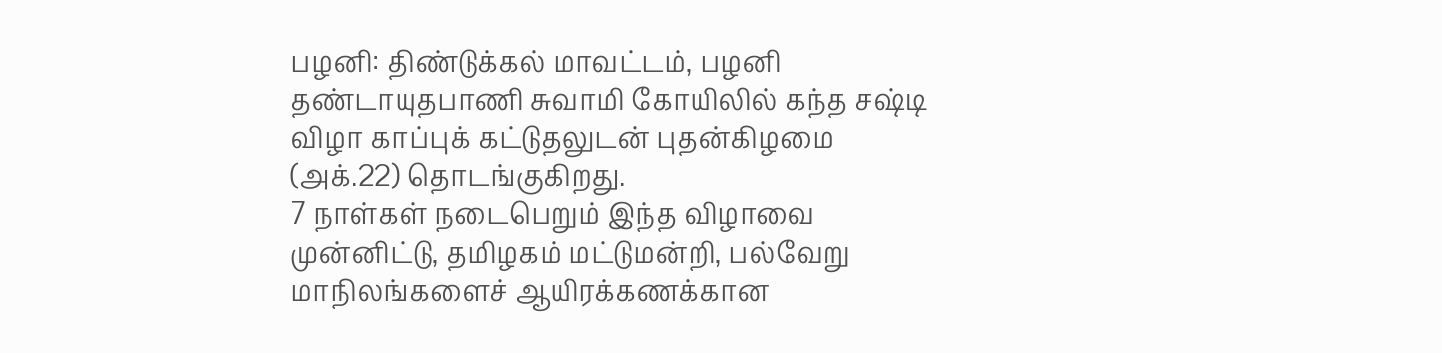பழனி: திண்டுக்கல் மாவட்டம், பழனி தண்டாயுதபாணி சுவாமி கோயிலில் கந்த சஷ்டி விழா காப்புக் கட்டுதலுடன் புதன்கிழமை (அக்.22) தொடங்குகிறது.
7 நாள்கள் நடைபெறும் இந்த விழாவை முன்னிட்டு, தமிழகம் மட்டுமன்றி, பல்வேறு மாநிலங்களைச் ஆயிரக்கணக்கான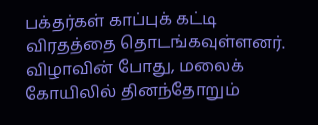பக்தர்கள் காப்புக் கட்டி விரதத்தை தொடங்கவுள்ளனர்.
விழாவின் போது, மலைக் கோயிலில் தினந்தோறும்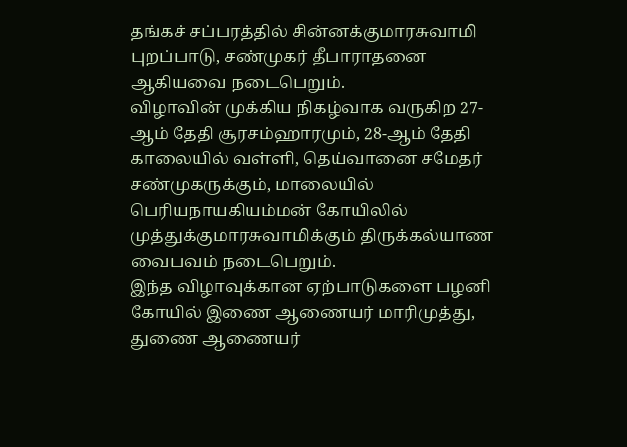தங்கச் சப்பரத்தில் சின்னக்குமாரசுவாமி புறப்பாடு, சண்முகர் தீபாராதனை ஆகியவை நடைபெறும்.
விழாவின் முக்கிய நிகழ்வாக வருகிற 27-ஆம் தேதி சூரசம்ஹாரமும், 28-ஆம் தேதி காலையில் வள்ளி, தெய்வானை சமேதர் சண்முகருக்கும், மாலையில் பெரியநாயகியம்மன் கோயிலில் முத்துக்குமாரசுவாமிக்கும் திருக்கல்யாண வைபவம் நடைபெறும்.
இந்த விழாவுக்கான ஏற்பாடுகளை பழனி கோயில் இணை ஆணையர் மாரிமுத்து, துணை ஆணையர்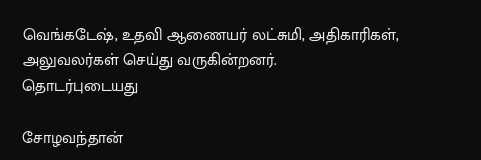வெங்கடேஷ், உதவி ஆணையர் லட்சுமி, அதிகாரிகள், அலுவலர்கள் செய்து வருகின்றனர்.
தொடர்புடையது

சோழவந்தான்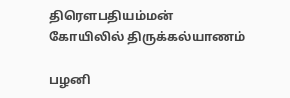திரௌபதியம்மன் கோயிலில் திருக்கல்யாணம்

பழனி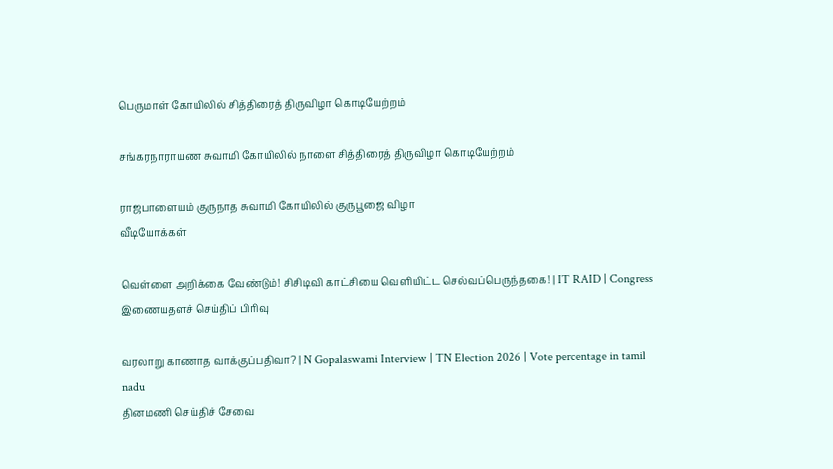பெருமாள் கோயிலில் சித்திரைத் திருவிழா கொடியேற்றம்

சங்கரநாராயண சுவாமி கோயிலில் நாளை சித்திரைத் திருவிழா கொடியேற்றம்

ராஜபாளையம் குருநாத சுவாமி கோயிலில் குருபூஜை விழா
வீடியோக்கள்

வெள்ளை அறிக்கை வேண்டும்! சிசிடிவி காட்சியை வெளியிட்ட செல்வப்பெருந்தகை! | IT RAID | Congress
இணையதளச் செய்திப் பிரிவு

வரலாறு காணாத வாக்குப்பதிவா? | N Gopalaswami Interview | TN Election 2026 | Vote percentage in tamil nadu
தினமணி செய்திச் சேவை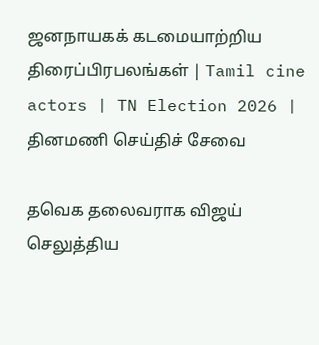ஜனநாயகக் கடமையாற்றிய திரைப்பிரபலங்கள் | Tamil cine actors | TN Election 2026 |
தினமணி செய்திச் சேவை

தவெக தலைவராக விஜய் செலுத்திய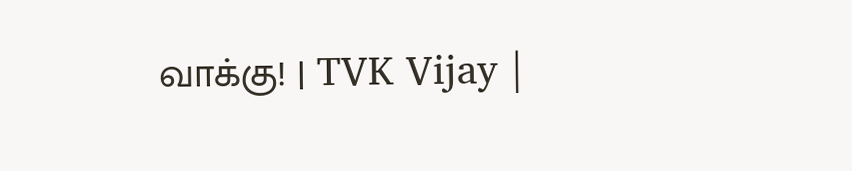வாக்கு! | TVK Vijay |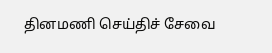தினமணி செய்திச் சேவை